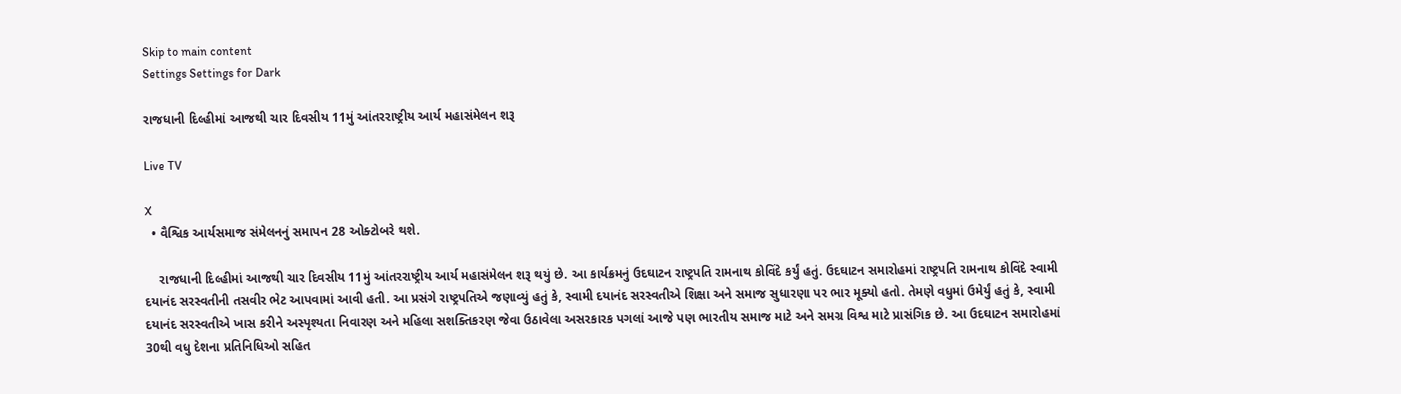Skip to main content
Settings Settings for Dark

રાજધાની દિલ્હીમાં આજથી ચાર દિવસીય 11મું આંતરરાષ્ટ્રીય આર્ય મહાસંમેલન શરૂ

Live TV

X
  • વૈશ્વિક આર્યસમાજ સંમેલનનું સમાપન 28 ઓક્ટોબરે થશે.

    રાજધાની દિલ્હીમાં આજથી ચાર દિવસીય 11મું આંતરરાષ્ટ્રીય આર્ય મહાસંમેલન શરૂ થયું છે. આ કાર્યક્રમનું ઉદઘાટન રાષ્ટ્રપતિ રામનાથ કોવિંદે કર્યું હતું. ઉદઘાટન સમારોહમાં રાષ્ટ્રપતિ રામનાથ કોવિંદે સ્વામી દયાનંદ સરસ્વતીની તસવીર ભેટ આપવામાં આવી હતી. આ પ્રસંગે રાષ્ટ્રપતિએ જણાવ્યું હતું કે, સ્વામી દયાનંદ સરસ્વતીએ શિક્ષા અને સમાજ સુધારણા પર ભાર મૂક્યો હતો. તેમણે વધુમાં ઉમેર્યું હતું કે, સ્વામી દયાનંદ સરસ્વતીએ ખાસ કરીને અસ્પૃશ્યતા નિવારણ અને મહિલા સશક્તિકરણ જેવા ઉઠાવેલા અસરકારક પગલાં આજે પણ ભારતીય સમાજ માટે અને સમગ્ર વિશ્વ માટે પ્રાસંગિક છે. આ ઉદઘાટન સમારોહમાં 30થી વધુ દેશના પ્રતિનિધિઓ સહિત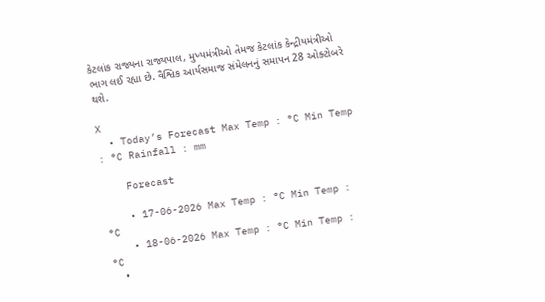કેટલાંક રાજ્યના રાજ્યપાલ, મુખ્યમંત્રીઓ તેમજ કેટલાંક કેન્દ્રીયમંત્રીઓ ભાગ લઈ રહ્યા છે. વૈશ્વિક આર્યસમાજ સંમેલનનું સમાપન 28 ઓક્ટોબરે થશે.

X
  • Today’s Forecast Max Temp : °C Min Temp : °C Rainfall : mm

    Forecast

    • 17-06-2026 Max Temp : °C Min Temp : °C
    • 18-06-2026 Max Temp : °C Min Temp : °C
    •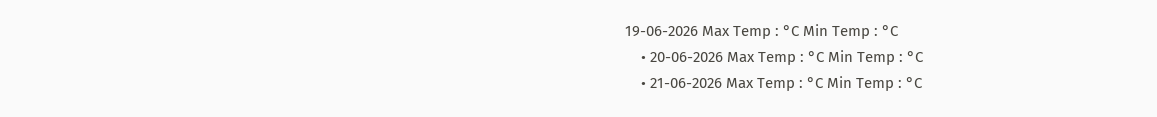19-06-2026 Max Temp : °C Min Temp : °C
    • 20-06-2026 Max Temp : °C Min Temp : °C
    • 21-06-2026 Max Temp : °C Min Temp : °C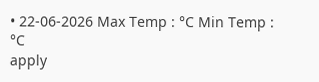• 22-06-2026 Max Temp : °C Min Temp : °C
apply